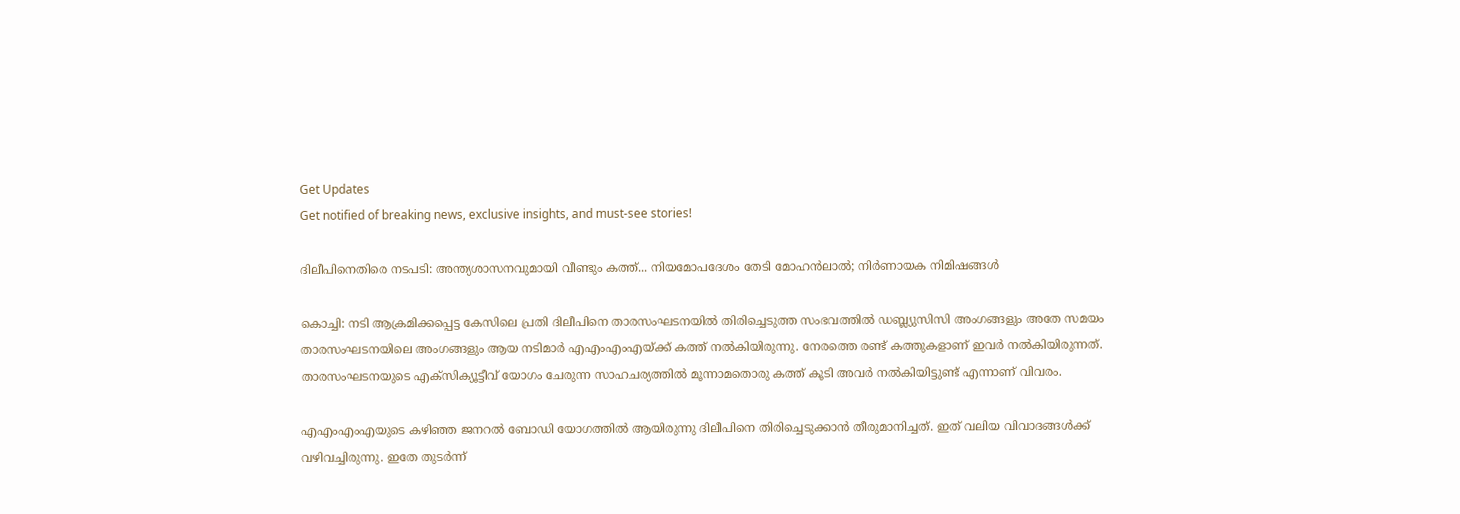Get Updates
Get notified of breaking news, exclusive insights, and must-see stories!

ദിലീപിനെതിരെ നടപടി: അന്ത്യശാസനവുമായി വീണ്ടും കത്ത്... നിയമോപദേശം തേടി മോഹൻലാൽ; നിർണായക നിമിഷങ്ങൾ

കൊച്ചി: നടി ആക്രമിക്കപ്പെട്ട കേസിലെ പ്രതി ദിലീപിനെ താരസംഘടനയില്‍ തിരിച്ചെടുത്ത സംഭവത്തില്‍ ഡബ്ല്യുസിസി അംഗങ്ങളും അതേ സമയം താരസംഘടനയിലെ അംഗങ്ങളും ആയ നടിമാര്‍ എഎംഎംഎയ്ക്ക് കത്ത് നല്‍കിയിരുന്നു. നേരത്തെ രണ്ട് കത്തുകളാണ് ഇവര്‍ നല്‍കിയിരുന്നത്. താരസംഘടനയുടെ എക്‌സിക്യൂട്ടീവ് യോഗം ചേരുന്ന സാഹചര്യത്തില്‍ മൂന്നാമതൊരു കത്ത് കൂടി അവര്‍ നല്‍കിയിട്ടുണ്ട് എന്നാണ് വിവരം.

എഎംഎംഎയുടെ കഴിഞ്ഞ ജനറല്‍ ബോഡി യോഗത്തില്‍ ആയിരുന്നു ദിലീപിനെ തിരിച്ചെടുക്കാന്‍ തീരുമാനിച്ചത്. ഇത് വലിയ വിവാദങ്ങള്‍ക്ക് വഴിവച്ചിരുന്നു. ഇതേ തുടര്‍ന്ന്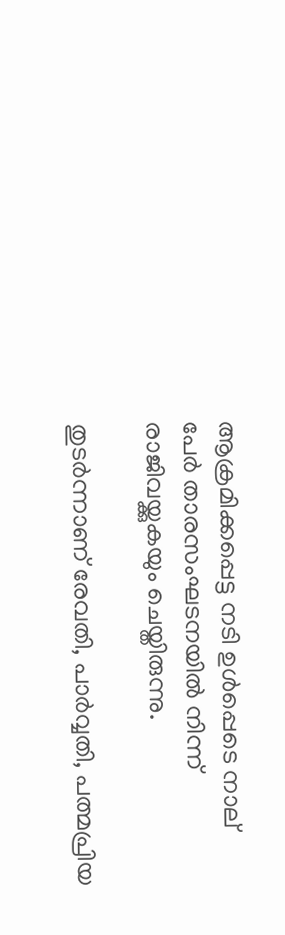ആക്രമിക്കപ്പെട്ട നടി ഉള്‍പ്പെടെ നാല് പേര്‍ താരസംഘടനയില്‍ നിന്ന് രാജിവയ്ക്കുകയും ചെയ്തിരുന്നു.

തുടര്‍ന്നാണ് രേവതി, പാര്‍വ്വതി, പത്മപ്രിയ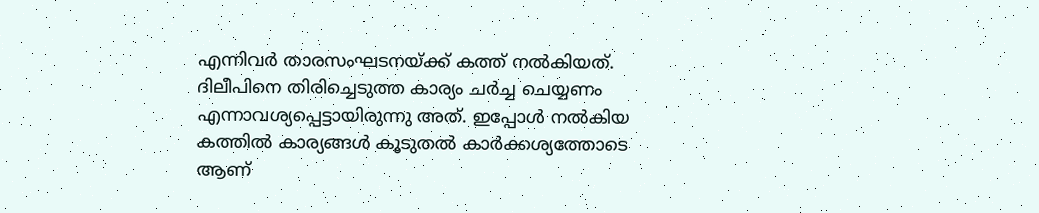എന്നിവര്‍ താരസംഘടനയ്ക്ക് കത്ത് നല്‍കിയത്. ദിലീപിനെ തിരിച്ചെടുത്ത കാര്യം ചര്‍ച്ച ചെയ്യണം എന്നാവശ്യപ്പെട്ടായിരുന്നു അത്. ഇപ്പോള്‍ നല്‍കിയ കത്തില്‍ കാര്യങ്ങള്‍ കൂടുതല്‍ കാര്‍ക്കശ്യത്തോടെ ആണ്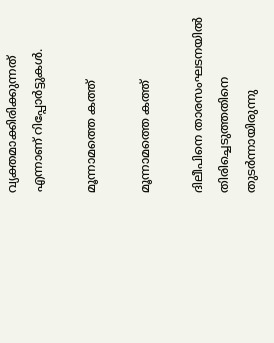വ്യക്തമാക്കിരിക്കുന്നത് എന്നാണ് റിപ്പോര്‍ട്ടുകള്‍.

മൂന്നാമത്തെ കത്ത്

മൂന്നാമത്തെ കത്ത്

ദിലീപിനെ താരസംഘടനയില്‍ തിരിച്ചെടുത്തതിനെ തുടര്‍ന്നായിരുന്നു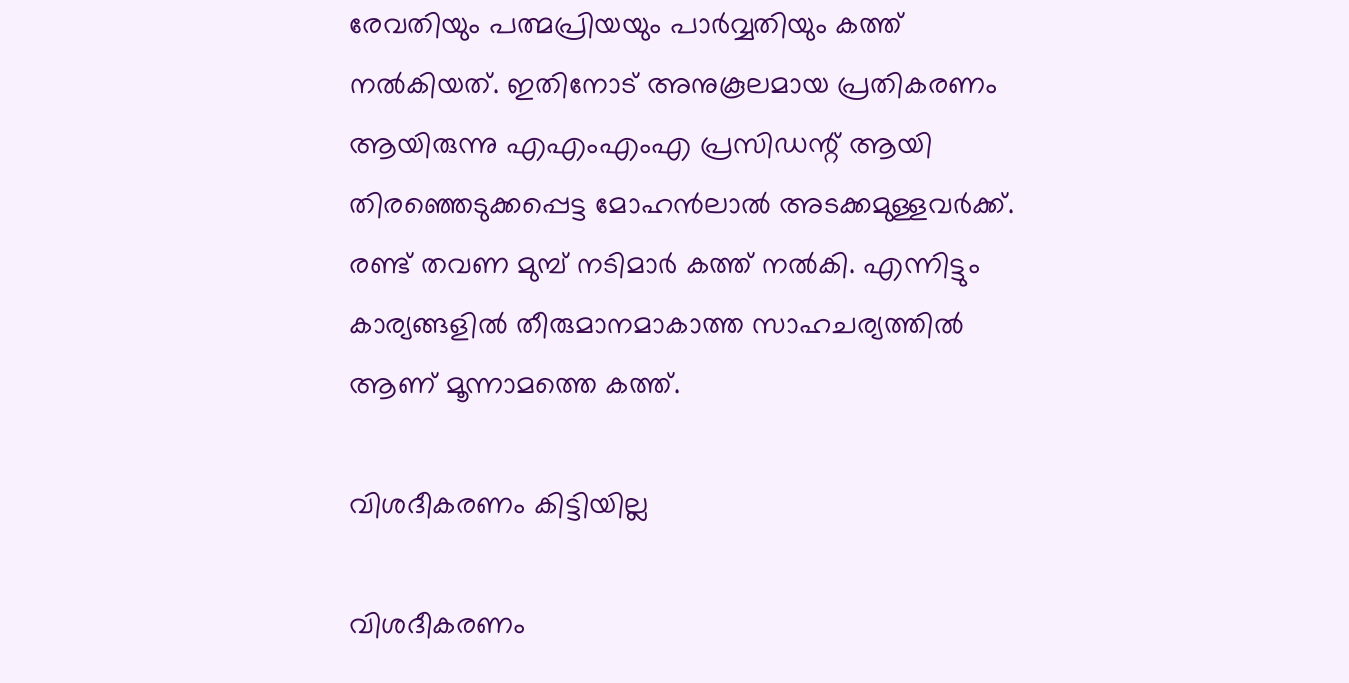രേവതിയും പത്മപ്രിയയും പാര്‍വ്വതിയും കത്ത് നല്‍കിയത്. ഇതിനോട് അനുകൂലമായ പ്രതികരണം ആയിരുന്നു എഎംഎംഎ പ്രസിഡന്റ് ആയി തിരഞ്ഞെടുക്കപ്പെട്ട മോഹന്‍ലാല്‍ അടക്കമുള്ളവര്‍ക്ക്. രണ്ട് തവണ മുമ്പ് നടിമാര്‍ കത്ത് നല്‍കി. എന്നിട്ടും കാര്യങ്ങളില്‍ തീരുമാനമാകാത്ത സാഹചര്യത്തില്‍ ആണ് മൂന്നാമത്തെ കത്ത്.

വിശദീകരണം കിട്ടിയില്ല

വിശദീകരണം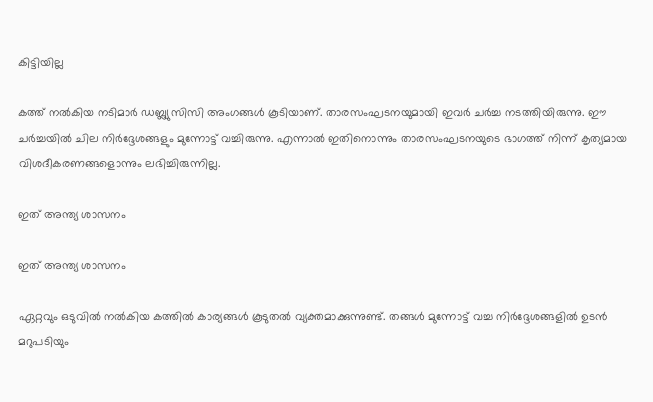കിട്ടിയില്ല

കത്ത് നല്‍കിയ നടിമാര്‍ ഡബ്ല്യുസിസി അംഗങ്ങള്‍ കൂടിയാണ്. താരസംഘടനയുമായി ഇവര്‍ ചര്‍ച്ച നടത്തിയിരുന്നു. ഈ ചര്‍ച്ചയില്‍ ചില നിര്‍ദ്ദേശങ്ങളും മുന്നോട്ട് വച്ചിരുന്നു. എന്നാല്‍ ഇതിനൊന്നും താരസംഘടനയുടെ ഭാഗത്ത് നിന്ന് കൃത്യമായ വിശദീകരണങ്ങളൊന്നും ലഭിച്ചിരുന്നില്ല.

ഇത് അന്ത്യ ശാസനം

ഇത് അന്ത്യ ശാസനം

ഏറ്റവും ഒടുവില്‍ നല്‍കിയ കത്തില്‍ കാര്യങ്ങള്‍ കൂടുതല്‍ വ്യക്തമാക്കുന്നുണ്ട്. തങ്ങള്‍ മുന്നോട്ട് വച്ച നിര്‍ദ്ദേശങ്ങളില്‍ ഉടന്‍ മറുപടിയും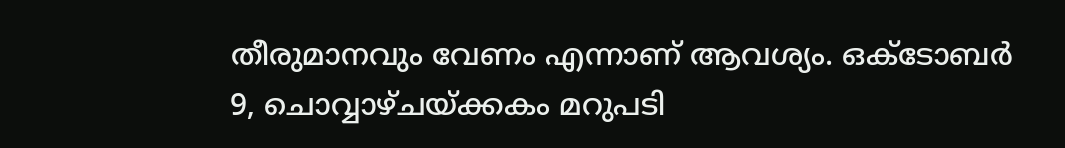തീരുമാനവും വേണം എന്നാണ് ആവശ്യം. ഒക്ടോബര്‍ 9, ചൊവ്വാഴ്ചയ്ക്കകം മറുപടി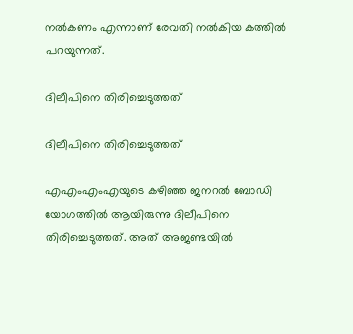നല്‍കണം എന്നാണ് രേവതി നല്‍കിയ കത്തില്‍ പറയുന്നത്.

ദിലീപിനെ തിരിച്ചെടുത്തത്

ദിലീപിനെ തിരിച്ചെടുത്തത്

എഎംഎംഎയുടെ കഴിഞ്ഞ ജനറല്‍ ബോഡി യോഗത്തില്‍ ആയിരുന്നു ദിലീപിനെ തിരിച്ചെടുത്തത്. അത് അജണ്ടയില്‍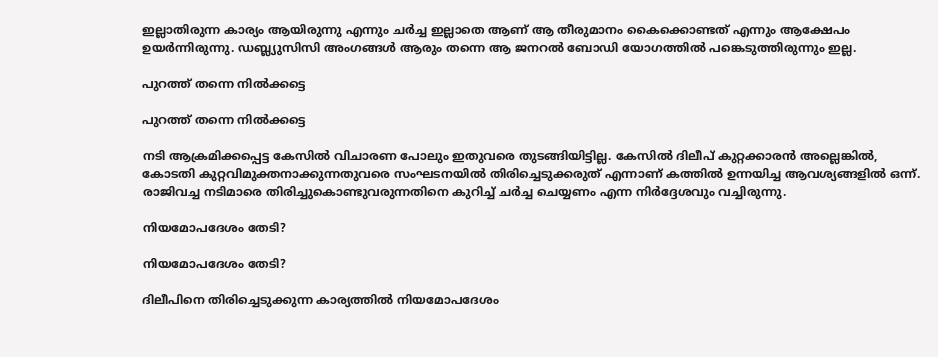ഇല്ലാതിരുന്ന കാര്യം ആയിരുന്നു എന്നും ചര്‍ച്ച ഇല്ലാതെ ആണ് ആ തീരുമാനം കൈക്കൊണ്ടത് എന്നും ആക്ഷേപം ഉയര്‍ന്നിരുന്നു. ഡബ്ല്യുസിസി അംഗങ്ങള്‍ ആരും തന്നെ ആ ജനറല്‍ ബോഡി യോഗത്തില്‍ പങ്കെടുത്തിരുന്നും ഇല്ല.

പുറത്ത് തന്നെ നില്‍ക്കട്ടെ

പുറത്ത് തന്നെ നില്‍ക്കട്ടെ

നടി ആക്രമിക്കപ്പെട്ട കേസില്‍ വിചാരണ പോലും ഇതുവരെ തുടങ്ങിയിട്ടില്ല. കേസില്‍ ദിലീപ് കുറ്റക്കാരന്‍ അല്ലെങ്കില്‍, കോടതി കുറ്റവിമുക്തനാക്കുന്നതുവരെ സംഘടനയില്‍ തിരിച്ചെടുക്കരുത് എന്നാണ് കത്തില്‍ ഉന്നയിച്ച ആവശ്യങ്ങളില്‍ ഒന്ന്. രാജിവച്ച നടിമാരെ തിരിച്ചുകൊണ്ടുവരുന്നതിനെ കുറിച്ച് ചര്‍ച്ച ചെയ്യണം എന്ന നിര്‍ദ്ദേശവും വച്ചിരുന്നു.

നിയമോപദേശം തേടി?

നിയമോപദേശം തേടി?

ദിലീപിനെ തിരിച്ചെടുക്കുന്ന കാര്യത്തില്‍ നിയമോപദേശം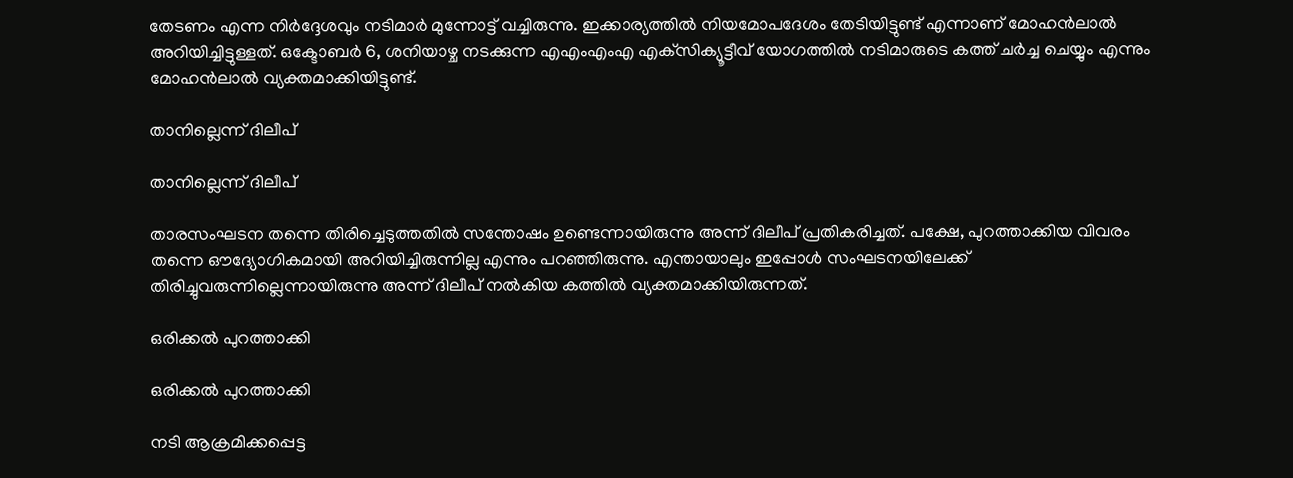തേടണം എന്ന നിര്‍ദ്ദേശവും നടിമാര്‍ മുന്നോട്ട് വച്ചിരുന്നു. ഇക്കാര്യത്തില്‍ നിയമോപദേശം തേടിയിട്ടുണ്ട് എന്നാണ് മോഹന്‍ലാല്‍ അറിയിച്ചിട്ടുള്ളത്. ഒക്ടോബര്‍ 6, ശനിയാഴ്ച നടക്കുന്ന എഎംഎംഎ എക്‌സിക്യൂട്ടീവ് യോഗത്തില്‍ നടിമാരുടെ കത്ത് ചര്‍ച്ച ചെയ്യും എന്നും മോഹന്‍ലാല്‍ വ്യക്തമാക്കിയിട്ടുണ്ട്.

താനില്ലെന്ന് ദിലീപ്

താനില്ലെന്ന് ദിലീപ്

താരസംഘടന തന്നെ തിരിച്ചെടുത്തതില്‍ സന്തോഷം ഉണ്ടെന്നായിരുന്നു അന്ന് ദിലീപ് പ്രതികരിച്ചത്. പക്ഷേ, പുറത്താക്കിയ വിവരം തന്നെ ഔദ്യോഗികമായി അറിയിച്ചിരുന്നില്ല എന്നും പറഞ്ഞിരുന്നു. എന്തായാലും ഇപ്പോള്‍ സംഘടനയിലേക്ക് തിരിച്ചുവരുന്നില്ലെന്നായിരുന്നു അന്ന് ദിലീപ് നല്‍കിയ കത്തില്‍ വ്യക്തമാക്കിയിരുന്നത്.

ഒരിക്കല്‍ പുറത്താക്കി

ഒരിക്കല്‍ പുറത്താക്കി

നടി ആക്രമിക്കപ്പെട്ട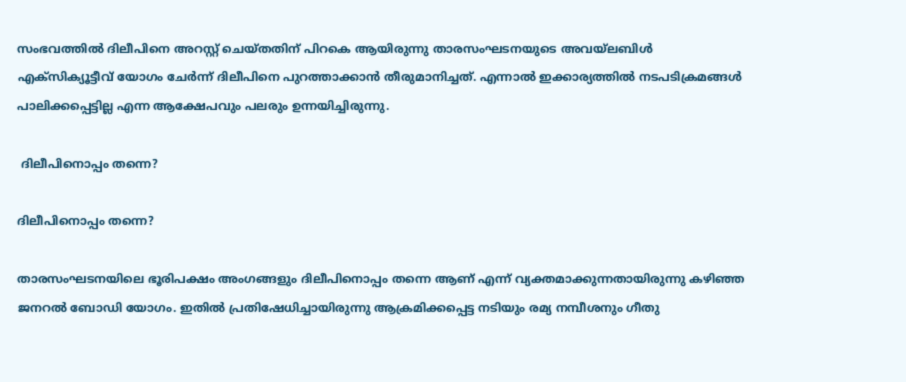സംഭവത്തില്‍ ദിലീപിനെ അറസ്റ്റ് ചെയ്തതിന് പിറകെ ആയിരുന്നു താരസംഘടനയുടെ അവയ്‌ലബിള്‍ എക്‌സിക്യൂട്ടീവ് യോഗം ചേര്‍ന്ന് ദിലീപിനെ പുറത്താക്കാന്‍ തീരുമാനിച്ചത്. എന്നാല്‍ ഇക്കാര്യത്തില്‍ നടപടിക്രമങ്ങള്‍ പാലിക്കപ്പെട്ടില്ല എന്ന ആക്ഷേപവും പലരും ഉന്നയിച്ചിരുന്നു.

 ദിലീപിനൊപ്പം തന്നെ?

ദിലീപിനൊപ്പം തന്നെ?

താരസംഘടനയിലെ ഭൂരിപക്ഷം അംഗങ്ങളും ദിലീപിനൊപ്പം തന്നെ ആണ് എന്ന് വ്യക്തമാക്കുന്നതായിരുന്നു കഴിഞ്ഞ ജനറല്‍ ബോഡി യോഗം. ഇതില്‍ പ്രതിഷേധിച്ചായിരുന്നു ആക്രമിക്കപ്പെട്ട നടിയും രമ്യ നമ്പീശനും ഗീതു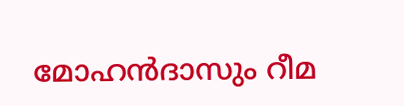മോഹന്‍ദാസും റീമ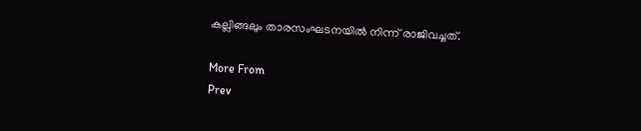കല്ലിങ്ങലും താരസംഘടനയില്‍ നിന്ന് രാജിവച്ചത്.

More From
Prev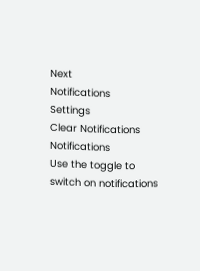Next
Notifications
Settings
Clear Notifications
Notifications
Use the toggle to switch on notifications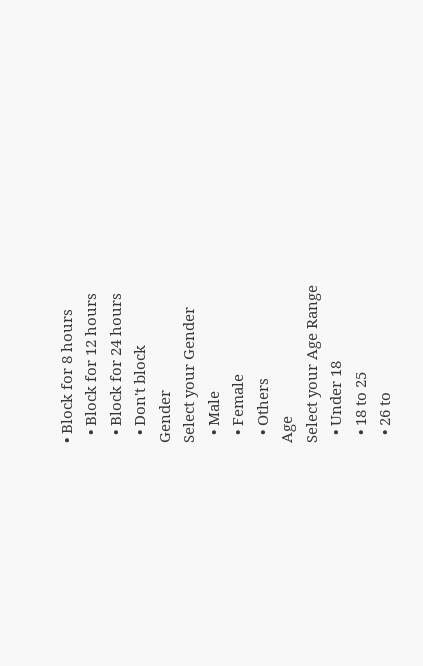• Block for 8 hours
  • Block for 12 hours
  • Block for 24 hours
  • Don't block
Gender
Select your Gender
  • Male
  • Female
  • Others
Age
Select your Age Range
  • Under 18
  • 18 to 25
  • 26 to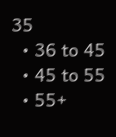35
  • 36 to 45
  • 45 to 55
  • 55+